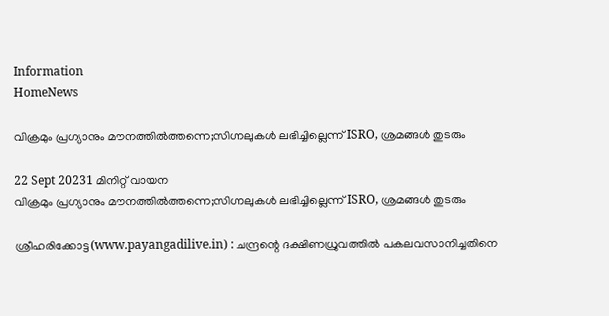Information
HomeNews

വിക്രമും പ്രഗ്യാനും മൗനത്തില്‍ത്തന്നെ;സിഗ്നലുകള്‍ ലഭിച്ചില്ലെന്ന് ISRO, ശ്രമങ്ങള്‍ തുടരും

22 Sept 20231 മിനിറ്റ് വായന
വിക്രമും പ്രഗ്യാനും മൗനത്തില്‍ത്തന്നെ;സിഗ്നലുകള്‍ ലഭിച്ചില്ലെന്ന് ISRO, ശ്രമങ്ങള്‍ തുടരും

ശ്രീഹരിക്കോട്ട(www.payangadilive.in) : ചന്ദ്രന്റെ ദക്ഷിണധ്രുവത്തിൽ പകലവസാനിച്ചതിനെ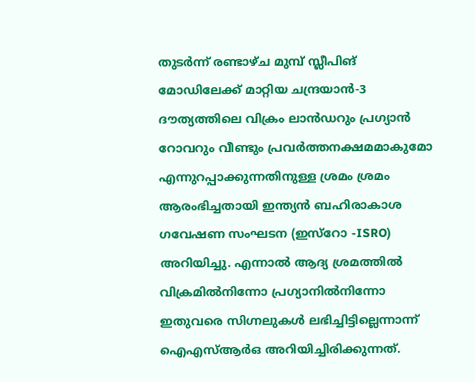തുടർന്ന് രണ്ടാഴ്ച മുമ്പ് സ്ലീപിങ് മോഡിലേക്ക് മാറ്റിയ ചന്ദ്രയാൻ-3 ദൗത്യത്തിലെ വിക്രം ലാൻഡറും പ്രഗ്യാൻ റോവറും വീണ്ടും പ്രവർത്തനക്ഷമമാകുമോ എന്നുറപ്പാക്കുന്നതിനുള്ള ശ്രമം ശ്രമം ആരംഭിച്ചതായി ഇന്ത്യൻ ബഹിരാകാശ ഗവേഷണ സംഘടന (ഇസ്റോ -ISRO) അറിയിച്ചു. എന്നാൽ ആദ്യ ശ്രമത്തിൽ വിക്രമിൽനിന്നോ പ്രഗ്യാനിൽനിന്നോ ഇതുവരെ സിഗ്നലുകൾ ലഭിച്ചിട്ടില്ലെന്നാന്ന് ഐഎസ്ആർഒ അറിയിച്ചിരിക്കുന്നത്.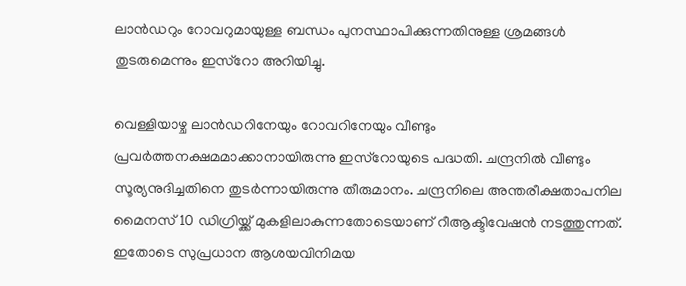ലാൻഡറും റോവറുമായുള്ള ബന്ധം പുനസ്ഥാപിക്കുന്നതിനുള്ള ശ്രമങ്ങൾ തുടരുമെന്നും ഇസ്റോ അറിയിച്ചു.

വെള്ളിയാഴ്ച ലാൻഡറിനേയും റോവറിനേയും വീണ്ടും പ്രവർത്തനക്ഷമമാക്കാനായിരുന്നു ഇസ്റോയുടെ പദ്ധതി. ചന്ദ്രനിൽ വീണ്ടും സൂര്യനുദിച്ചതിനെ തുടർന്നായിരുന്നു തീരുമാനം. ചന്ദ്രനിലെ അന്തരീക്ഷതാപനില മൈനസ് 10 ഡിഗ്രിയ്ക്ക് മുകളിലാകുന്നതോടെയാണ് റീആക്ടിവേഷൻ നടത്തുന്നത്. ഇതോടെ സുപ്രധാന ആശയവിനിമയ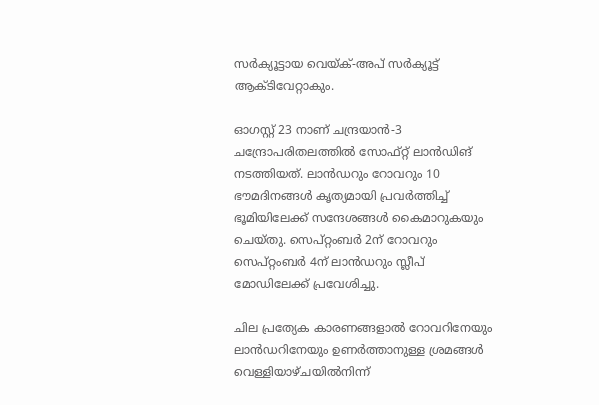സർക്യൂട്ടായ വെയ്ക്-അപ് സർക്യൂട്ട് ആക്ടിവേറ്റാകും.

ഓഗസ്റ്റ് 23 നാണ് ചന്ദ്രയാൻ-3 ചന്ദ്രോപരിതലത്തിൽ സോഫ്റ്റ് ലാൻഡിങ് നടത്തിയത്. ലാൻഡറും റോവറും 10 ഭൗമദിനങ്ങൾ കൃത്യമായി പ്രവർത്തിച്ച് ഭൂമിയിലേക്ക് സന്ദേശങ്ങൾ കൈമാറുകയും ചെയ്തു. സെപ്റ്റംബർ 2ന് റോവറും സെപ്റ്റംബർ 4ന് ലാൻഡറും സ്ലീപ് മോഡിലേക്ക് പ്രവേശിച്ചു.

ചില പ്രത്യേക കാരണങ്ങളാൽ റോവറിനേയും ലാൻഡറിനേയും ഉണർത്താനുള്ള ശ്രമങ്ങൾ വെള്ളിയാഴ്ചയിൽനിന്ന്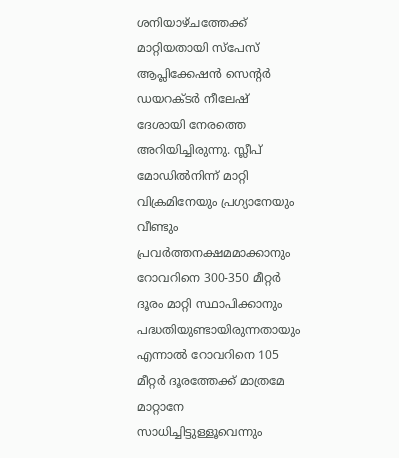ശനിയാഴ്ചത്തേക്ക് മാറ്റിയതായി സ്പേസ് ആപ്ലിക്കേഷൻ സെന്റർ ഡയറക്ടർ നീലേഷ് ദേശായി നേരത്തെ അറിയിച്ചിരുന്നു. സ്ലീപ് മോഡിൽനിന്ന് മാറ്റി വിക്രമിനേയും പ്രഗ്യാനേയും വീണ്ടും പ്രവർത്തനക്ഷമമാക്കാനും റോവറിനെ 300-350 മീറ്റർ ദൂരം മാറ്റി സ്ഥാപിക്കാനും പദ്ധതിയുണ്ടായിരുന്നതായും എന്നാൽ റോവറിനെ 105 മീറ്റർ ദൂരത്തേക്ക് മാത്രമേ മാറ്റാനേ സാധിച്ചിട്ടുള്ളൂവെന്നും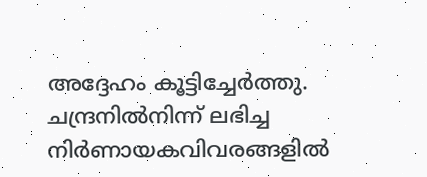അദ്ദേഹം കൂട്ടിച്ചേർത്തു. ചന്ദ്രനിൽനിന്ന് ലഭിച്ച നിർണായകവിവരങ്ങളിൽ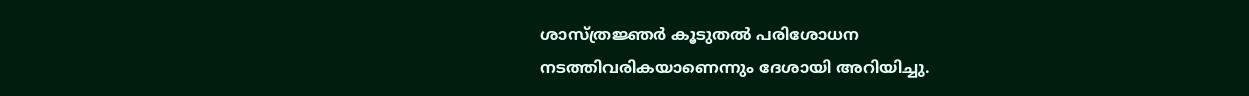ശാസ്ത്രജ്ഞർ കൂടുതൽ പരിശോധന നടത്തിവരികയാണെന്നും ദേശായി അറിയിച്ചു.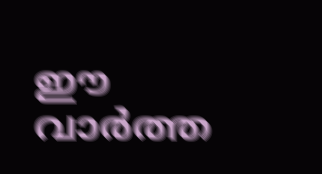ഈ വാർത്ത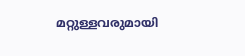മറ്റുള്ളവരുമായി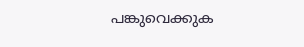പങ്കുവെക്കുക